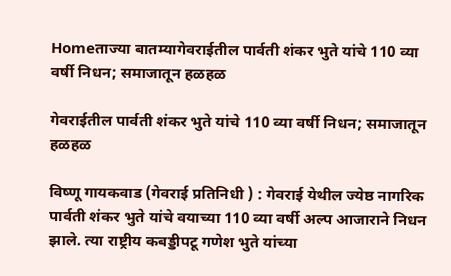Homeताज्या बातम्यागेवराईतील पार्वती शंकर भुते यांचे 110 व्या वर्षी निधन; समाजातून हळहळ

गेवराईतील पार्वती शंकर भुते यांचे 110 व्या वर्षी निधन; समाजातून हळहळ

विष्णू गायकवाड (गेवराई प्रतिनिधी ) : गेवराई येथील ज्येष्ठ नागरिक पार्वती शंकर भुते यांचे वयाच्या 110 व्या वर्षी अल्प आजाराने निधन झाले. त्या राष्ट्रीय कबड्डीपटू गणेश भुते यांच्या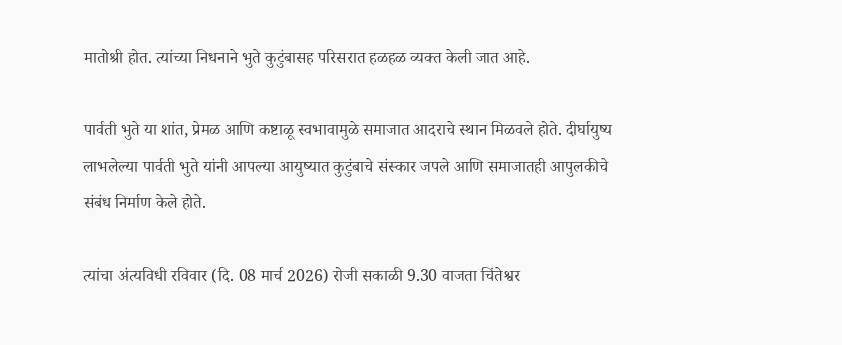मातोश्री होत. त्यांच्या निधनाने भुते कुटुंबासह परिसरात हळहळ व्यक्त केली जात आहे.

पार्वती भुते या शांत, प्रेमळ आणि कष्टाळू स्वभावामुळे समाजात आदराचे स्थान मिळवले होते. दीर्घायुष्य लाभलेल्या पार्वती भुते यांनी आपल्या आयुष्यात कुटुंबाचे संस्कार जपले आणि समाजातही आपुलकीचे संबंध निर्माण केले होते.

त्यांचा अंत्यविधी रविवार (दि. 08 मार्च 2026) रोजी सकाळी 9.30 वाजता चिंतेश्वर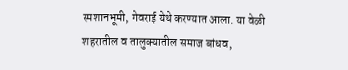स्मशानभूमी, गेवराई येथे करण्यात आला. या वेळी शहरातील व तालुक्यातील समाज बांधव,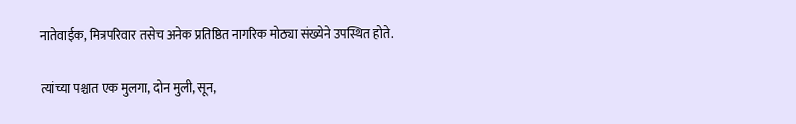नातेवाईक, मित्रपरिवार तसेच अनेक प्रतिष्ठित नागरिक मोठ्या संख्येने उपस्थित होते.

त्यांच्या पश्चात एक मुलगा, दोन मुली, सून,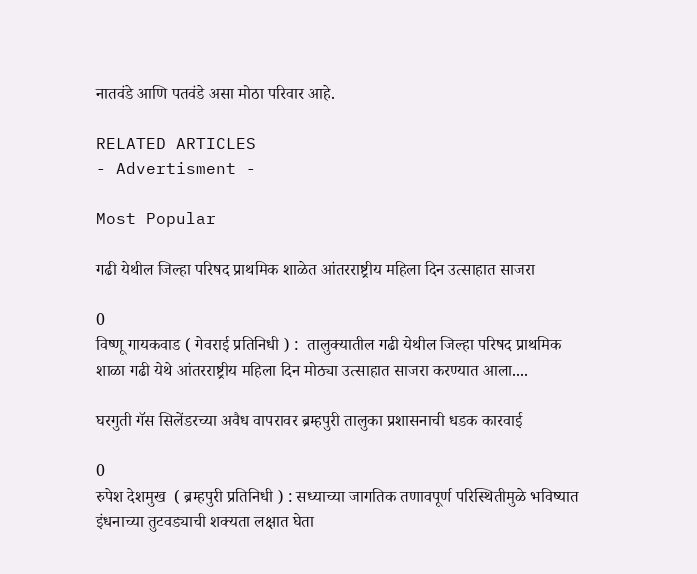नातवंडे आणि पतवंडे असा मोठा परिवार आहे.

RELATED ARTICLES
- Advertisment -

Most Popular

गढी येथील जिल्हा परिषद प्राथमिक शाळेत आंतरराष्ट्रीय महिला दिन उत्साहात साजरा

0
विष्णू गायकवाड ( गेवराई प्रतिनिधी ) :  तालुक्यातील गढी येथील जिल्हा परिषद प्राथमिक शाळा गढी येथे आंतरराष्ट्रीय महिला दिन मोठ्या उत्साहात साजरा करण्यात आला....

घरगुती गॅस सिलेंडरच्या अवैध वापरावर ब्रम्हपुरी तालुका प्रशासनाची धडक कारवाई

0
रुपेश देशमुख  ( ब्रम्हपुरी प्रतिनिधी ) : सध्याच्या जागतिक तणावपूर्ण परिस्थितीमुळे भविष्यात इंधनाच्या तुटवड्याची शक्यता लक्षात घेता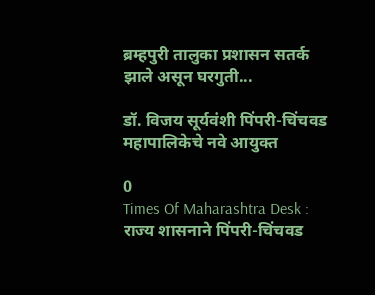ब्रम्हपुरी तालुका प्रशासन सतर्क झाले असून घरगुती...

डॉ. विजय सूर्यवंशी पिंपरी-चिंचवड महापालिकेचे नवे आयुक्त

0
Times Of Maharashtra Desk : राज्य शासनाने पिंपरी-चिंचवड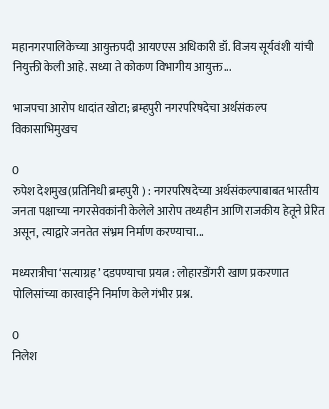महानगरपालिकेच्या आयुक्तपदी आयएएस अधिकारी डॉ. विजय सूर्यवंशी यांची नियुक्ती केली आहे. सध्या ते कोकण विभागीय आयुक्त...

भाजपचा आरोप धादांत खोटा; ब्रम्हपुरी नगरपरिषदेचा अर्थसंकल्प विकासाभिमुखच

0
रुपेश देशमुख(प्रतिनिधी ब्रम्हपुरी ) : नगरपरिषदेच्या अर्थसंकल्पाबाबत भारतीय जनता पक्षाच्या नगरसेवकांनी केलेले आरोप तथ्यहीन आणि राजकीय हेतूने प्रेरित असून, त्याद्वारे जनतेत संभ्रम निर्माण करण्याचा...

मध्यरात्रीचा ‘सत्याग्रह’ दडपण्याचा प्रयत्न : लोहारडोंगरी खाण प्रकरणात पोलिसांच्या कारवाईने निर्माण केले गंभीर प्रश्न.

0
निलेश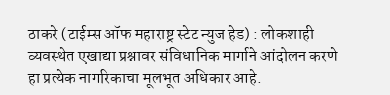ठाकरे (टाईम्स ऑफ महाराष्ट्र स्टेट न्युज हेड) : लोकशाही व्यवस्थेत एखाद्या प्रश्नावर संविधानिक मार्गाने आंदोलन करणे हा प्रत्येक नागरिकाचा मूलभूत अधिकार आहे.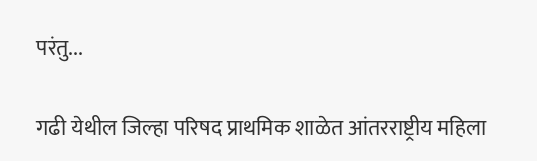परंतु...

गढी येथील जिल्हा परिषद प्राथमिक शाळेत आंतरराष्ट्रीय महिला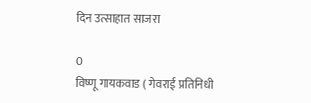दिन उत्साहात साजरा

0
विष्णू गायकवाड ( गेवराई प्रतिनिधी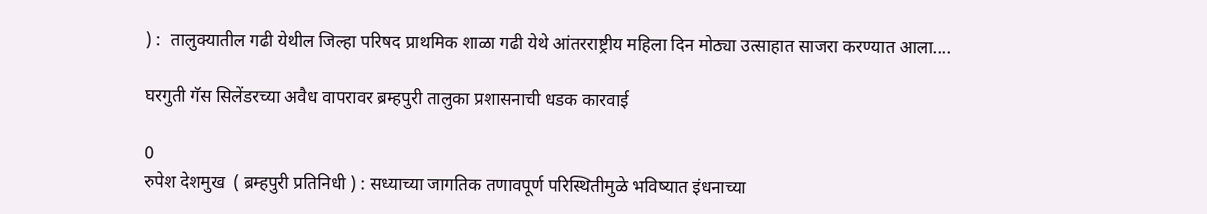) :  तालुक्यातील गढी येथील जिल्हा परिषद प्राथमिक शाळा गढी येथे आंतरराष्ट्रीय महिला दिन मोठ्या उत्साहात साजरा करण्यात आला....

घरगुती गॅस सिलेंडरच्या अवैध वापरावर ब्रम्हपुरी तालुका प्रशासनाची धडक कारवाई

0
रुपेश देशमुख  ( ब्रम्हपुरी प्रतिनिधी ) : सध्याच्या जागतिक तणावपूर्ण परिस्थितीमुळे भविष्यात इंधनाच्या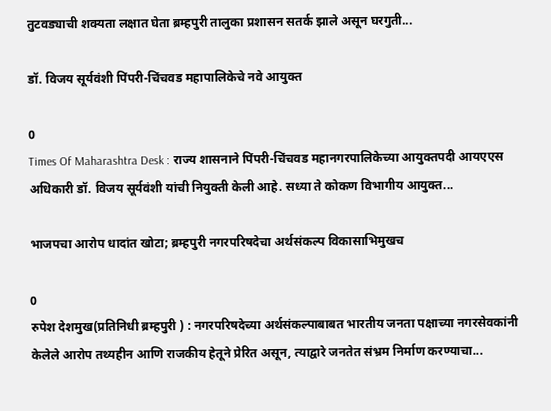तुटवड्याची शक्यता लक्षात घेता ब्रम्हपुरी तालुका प्रशासन सतर्क झाले असून घरगुती...

डॉ. विजय सूर्यवंशी पिंपरी-चिंचवड महापालिकेचे नवे आयुक्त

0
Times Of Maharashtra Desk : राज्य शासनाने पिंपरी-चिंचवड महानगरपालिकेच्या आयुक्तपदी आयएएस अधिकारी डॉ. विजय सूर्यवंशी यांची नियुक्ती केली आहे. सध्या ते कोकण विभागीय आयुक्त...

भाजपचा आरोप धादांत खोटा; ब्रम्हपुरी नगरपरिषदेचा अर्थसंकल्प विकासाभिमुखच

0
रुपेश देशमुख(प्रतिनिधी ब्रम्हपुरी ) : नगरपरिषदेच्या अर्थसंकल्पाबाबत भारतीय जनता पक्षाच्या नगरसेवकांनी केलेले आरोप तथ्यहीन आणि राजकीय हेतूने प्रेरित असून, त्याद्वारे जनतेत संभ्रम निर्माण करण्याचा...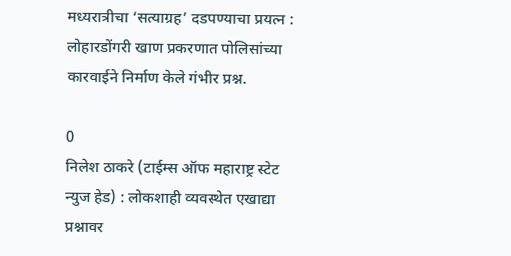मध्यरात्रीचा ‘सत्याग्रह’ दडपण्याचा प्रयत्न : लोहारडोंगरी खाण प्रकरणात पोलिसांच्या कारवाईने निर्माण केले गंभीर प्रश्न.

0
निलेश ठाकरे (टाईम्स ऑफ महाराष्ट्र स्टेट न्युज हेड) : लोकशाही व्यवस्थेत एखाद्या प्रश्नावर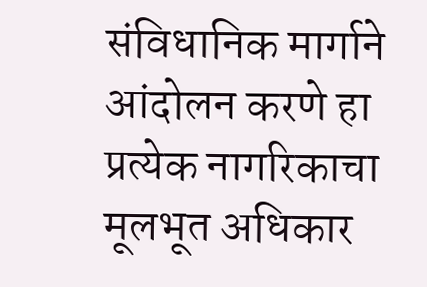संविधानिक मार्गाने आंदोलन करणे हा प्रत्येक नागरिकाचा मूलभूत अधिकार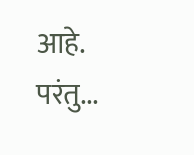आहे. परंतु...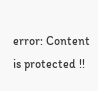error: Content is protected !!